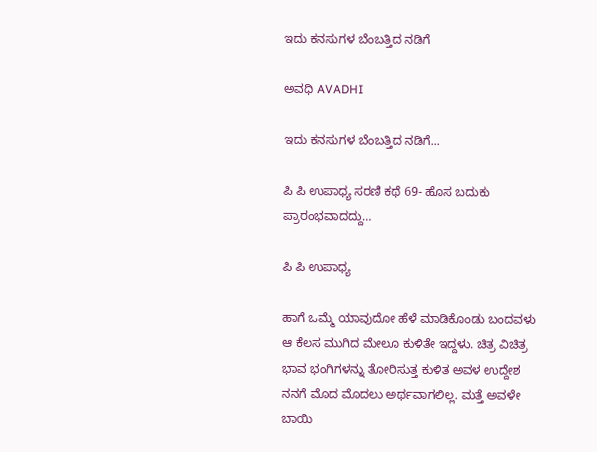ಇದು ಕನಸುಗಳ ಬೆಂಬತ್ತಿದ ನಡಿಗೆ‍

ಅವಧಿ AVADHI

ಇದು ಕನಸುಗಳ ಬೆಂಬತ್ತಿದ ನಡಿಗೆ...

ಪಿ ಪಿ ಉಪಾಧ್ಯ ಸರಣಿ ಕಥೆ 69- ಹೊಸ ಬದುಕು ಪ್ರಾರಂಭವಾದದ್ದು…

ಪಿ ಪಿ ಉಪಾಧ್ಯ

ಹಾಗೆ ಒಮ್ಮೆ ಯಾವುದೋ ಹೆಳೆ ಮಾಡಿಕೊಂಡು ಬಂದವಳು ಆ ಕೆಲಸ ಮುಗಿದ ಮೇಲೂ ಕುಳಿತೇ ಇದ್ದಳು. ಚಿತ್ರ ವಿಚಿತ್ರ ಭಾವ ಭಂಗಿಗಳನ್ನು ತೋರಿಸುತ್ತ ಕುಳಿತ ಅವಳ ಉದ್ದೇಶ ನನಗೆ ಮೊದ ಮೊದಲು ಅರ್ಥವಾಗಲಿಲ್ಲ. ಮತ್ತೆ ಅವಳೇ ಬಾಯಿ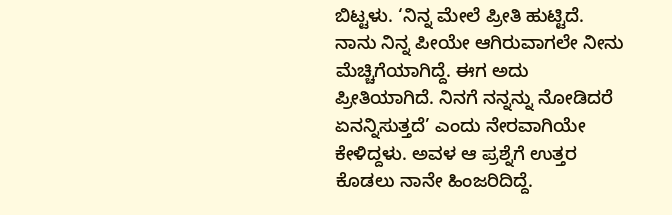ಬಿಟ್ಟಳು. ‘ನಿನ್ನ ಮೇಲೆ ಪ್ರೀತಿ ಹುಟ್ಟಿದೆ. ನಾನು ನಿನ್ನ ಪೀಯೇ ಆಗಿರುವಾಗಲೇ ನೀನು ಮೆಚ್ಚಿಗೆಯಾಗಿದ್ದೆ. ಈಗ ಅದು ಪ್ರೀತಿಯಾಗಿದೆ. ನಿನಗೆ ನನ್ನನ್ನು ನೋಡಿದರೆ ಏನನ್ನಿಸುತ್ತದೆ’ ಎಂದು ನೇರವಾಗಿಯೇ ಕೇಳಿದ್ದಳು. ಅವಳ ಆ ಪ್ರಶ್ನೆಗೆ ಉತ್ತರ ಕೊಡಲು ನಾನೇ ಹಿಂಜರಿದಿದ್ದೆ.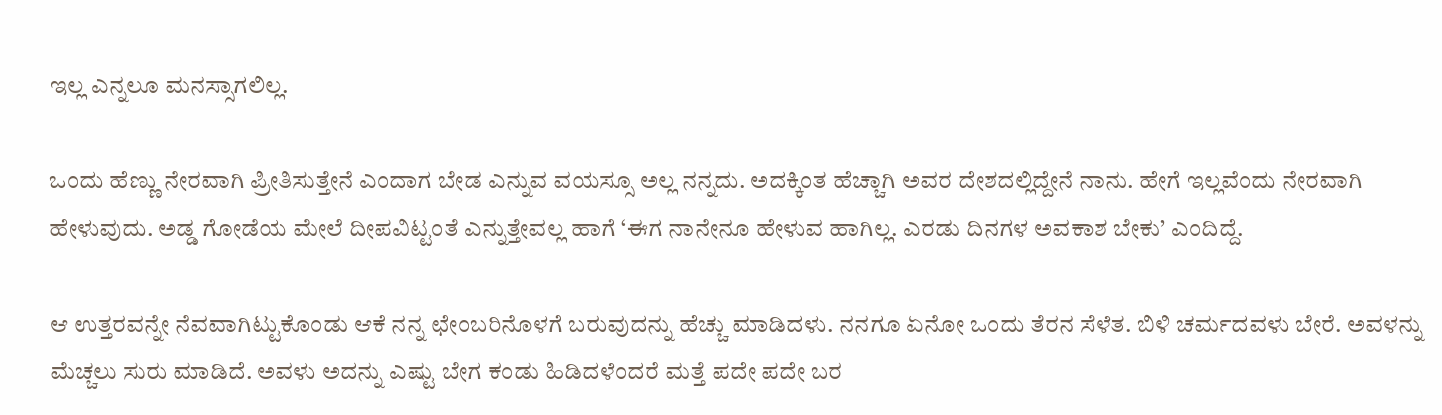ಇಲ್ಲ ಎನ್ನಲೂ ಮನಸ್ಸಾಗಲಿಲ್ಲ.

ಒಂದು ಹೆಣ್ಣು ನೇರವಾಗಿ ಪ್ರೀತಿಸುತ್ತೇನೆ ಎಂದಾಗ ಬೇಡ ಎನ್ನುವ ವಯಸ್ಸೂ ಅಲ್ಲ ನನ್ನದು. ಅದಕ್ಕಿಂತ ಹೆಚ್ಚಾಗಿ ಅವರ ದೇಶದಲ್ಲಿದ್ದೇನೆ ನಾನು. ಹೇಗೆ ಇಲ್ಲವೆಂದು ನೇರವಾಗಿ ಹೇಳುವುದು. ಅಡ್ಡ ಗೋಡೆಯ ಮೇಲೆ ದೀಪವಿಟ್ಟಂತೆ ಎನ್ನುತ್ತೇವಲ್ಲ ಹಾಗೆ ‘ಈಗ ನಾನೇನೂ ಹೇಳುವ ಹಾಗಿಲ್ಲ. ಎರಡು ದಿನಗಳ ಅವಕಾಶ ಬೇಕು’ ಎಂದಿದ್ದೆ.

ಆ ಉತ್ತರವನ್ನೇ ನೆವವಾಗಿಟ್ಟುಕೊಂಡು ಆಕೆ ನನ್ನ ಛೇಂಬರಿನೊಳಗೆ ಬರುವುದನ್ನು ಹೆಚ್ಚು ಮಾಡಿದಳು. ನನಗೂ ಏನೋ ಒಂದು ತೆರನ ಸೆಳೆತ. ಬಿಳಿ ಚರ್ಮದವಳು ಬೇರೆ. ಅವಳನ್ನು ಮೆಚ್ಚಲು ಸುರು ಮಾಡಿದೆ. ಅವಳು ಅದನ್ನು ಎಷ್ಟು ಬೇಗ ಕಂಡು ಹಿಡಿದಳೆಂದರೆ ಮತ್ತೆ ಪದೇ ಪದೇ ಬರ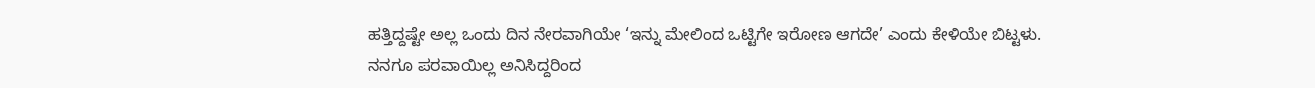ಹತ್ತಿದ್ದಷ್ಟೇ ಅಲ್ಲ ಒಂದು ದಿನ ನೇರವಾಗಿಯೇ ‘ಇನ್ನು ಮೇಲಿಂದ ಒಟ್ಟಿಗೇ ಇರೋಣ ಆಗದೇ’ ಎಂದು ಕೇಳಿಯೇ ಬಿಟ್ಟಳು.  ನನಗೂ ಪರವಾಯಿಲ್ಲ ಅನಿಸಿದ್ದರಿಂದ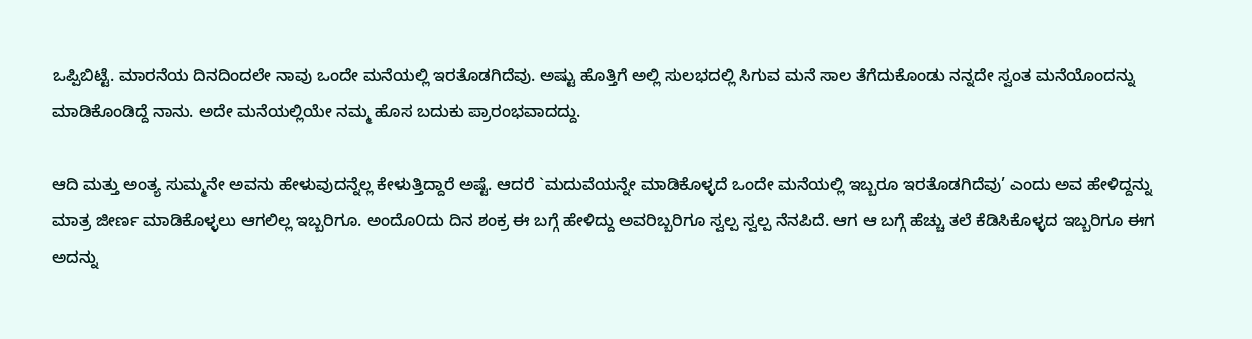ಒಪ್ಪಿಬಿಟ್ಟೆ. ಮಾರನೆಯ ದಿನದಿಂದಲೇ ನಾವು ಒಂದೇ ಮನೆಯಲ್ಲಿ ಇರತೊಡಗಿದೆವು. ಅಷ್ಟು ಹೊತ್ತಿಗೆ ಅಲ್ಲಿ ಸುಲಭದಲ್ಲಿ ಸಿಗುವ ಮನೆ ಸಾಲ ತೆಗೆದುಕೊಂಡು ನನ್ನದೇ ಸ್ವಂತ ಮನೆಯೊಂದನ್ನು ಮಾಡಿಕೊಂಡಿದ್ದೆ ನಾನು. ಅದೇ ಮನೆಯಲ್ಲಿಯೇ ನಮ್ಮ ಹೊಸ ಬದುಕು ಪ್ರಾರಂಭವಾದದ್ದು.

ಆದಿ ಮತ್ತು ಅಂತ್ಯ ಸುಮ್ಮನೇ ಅವನು ಹೇಳುವುದನ್ನೆಲ್ಲ ಕೇಳುತ್ತಿದ್ದಾರೆ ಅಷ್ಟೆ. ಆದರೆ `ಮದುವೆಯನ್ನೇ ಮಾಡಿಕೊಳ್ಳದೆ ಒಂದೇ ಮನೆಯಲ್ಲಿ ಇಬ್ಬರೂ ಇರತೊಡಗಿದೆವು’ ಎಂದು ಅವ ಹೇಳಿದ್ದನ್ನು ಮಾತ್ರ ಜೀರ್ಣ ಮಾಡಿಕೊಳ್ಳಲು ಆಗಲಿಲ್ಲ ಇಬ್ಬರಿಗೂ. ಅಂದೊ೦ದು ದಿನ ಶಂಕ್ರ ಈ ಬಗ್ಗೆ ಹೇಳಿದ್ದು ಅವರಿಬ್ಬರಿಗೂ ಸ್ವಲ್ಪ ಸ್ವಲ್ಪ ನೆನಪಿದೆ. ಆಗ ಆ ಬಗ್ಗೆ ಹೆಚ್ಚು ತಲೆ ಕೆಡಿಸಿಕೊಳ್ಳದ ಇಬ್ಬರಿಗೂ ಈಗ ಅದನ್ನು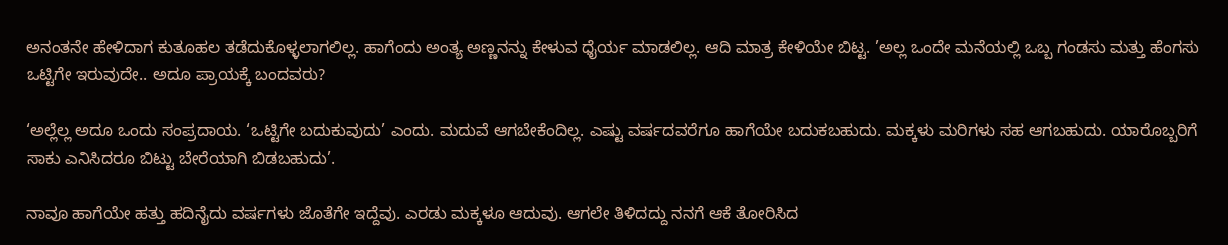ಅನಂತನೇ ಹೇಳಿದಾಗ ಕುತೂಹಲ ತಡೆದುಕೊಳ್ಳಲಾಗಲಿಲ್ಲ. ಹಾಗೆಂದು ಅಂತ್ಯ ಅಣ್ಣನನ್ನು ಕೇಳುವ ಧೈರ್ಯ ಮಾಡಲಿಲ್ಲ. ಆದಿ ಮಾತ್ರ ಕೇಳಿಯೇ ಬಿಟ್ಟ. ’ಅಲ್ಲ ಒಂದೇ ಮನೆಯಲ್ಲಿ ಒಬ್ಬ ಗಂಡಸು ಮತ್ತು ಹೆಂಗಸು ಒಟ್ಟಿಗೇ ಇರುವುದೇ.. ಅದೂ ಪ್ರಾಯಕ್ಕೆ ಬಂದವರು?

‘ಅಲ್ಲೆಲ್ಲ ಅದೂ ಒಂದು ಸಂಪ್ರದಾಯ. ‘ಒಟ್ಟಿಗೇ ಬದುಕುವುದು’ ಎಂದು. ಮದುವೆ ಆಗಬೇಕೆಂದಿಲ್ಲ. ಎಷ್ಟು ವರ್ಷದವರೆಗೂ ಹಾಗೆಯೇ ಬದುಕಬಹುದು. ಮಕ್ಕಳು ಮರಿಗಳು ಸಹ ಆಗಬಹುದು. ಯಾರೊಬ್ಬರಿಗೆ ಸಾಕು ಎನಿಸಿದರೂ ಬಿಟ್ಟು ಬೇರೆಯಾಗಿ ಬಿಡಬಹುದು’.

ನಾವೂ ಹಾಗೆಯೇ ಹತ್ತು ಹದಿನೈದು ವರ್ಷಗಳು ಜೊತೆಗೇ ಇದ್ದೆವು. ಎರಡು ಮಕ್ಕಳೂ ಆದುವು. ಆಗಲೇ ತಿಳಿದದ್ದು ನನಗೆ ಆಕೆ ತೋರಿಸಿದ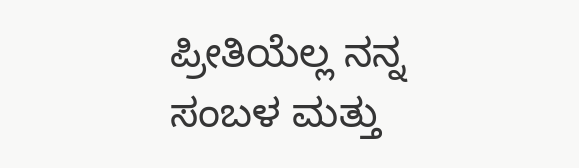ಪ್ರೀತಿಯೆಲ್ಲ ನನ್ನ ಸಂಬಳ ಮತ್ತು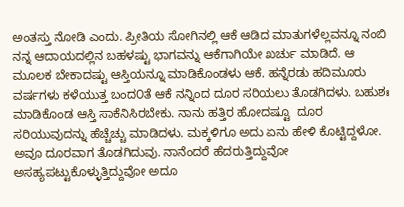ಅಂತಸ್ತು ನೋಡಿ ಎಂದು. ಪ್ರೀತಿಯ ಸೋಗಿನಲ್ಲಿ ಆಕೆ ಆಡಿದ ಮಾತುಗಳೆಲ್ಲವನ್ನೂ ನಂಬಿ ನನ್ನ ಆದಾಯದಲ್ಲಿನ ಬಹಳಷ್ಟು ಭಾಗವನ್ನು ಆಕೆಗಾಗಿಯೇ ಖರ್ಚು ಮಾಡಿದೆ. ಆ ಮೂಲಕ ಬೇಕಾದಷ್ಟು ಆಸ್ತಿಯನ್ನೂ ಮಾಡಿಕೊಂಡಳು ಆಕೆ. ಹನ್ನೆರಡು ಹದಿಮೂರು ವರ್ಷಗಳು ಕಳೆಯುತ್ತ ಬಂದ೦ತೆ ಆಕೆ ನನ್ನಿಂದ ದೂರ ಸರಿಯಲು ತೊಡಗಿದಳು. ಬಹುಶಃ ಮಾಡಿಕೊಂಡ ಆಸ್ತಿ ಸಾಕೆನಿಸಿರಬೇಕು. ನಾನು ಹತ್ತಿರ ಹೋದಷ್ಟೂ  ದೂರ ಸರಿಯುವುದನ್ನು ಹೆಚ್ಚೆಚ್ಚು ಮಾಡಿದಳು. ಮಕ್ಕಳಿಗೂ ಅದು ಏನು ಹೇಳಿ ಕೊಟ್ಟಿದ್ದಳೋ. ಅವೂ ದೂರವಾಗ ತೊಡಗಿದುವು. ನಾನೆಂದರೆ ಹೆದರುತ್ತಿದ್ದುವೋ ಅಸಹ್ಯಪಟ್ಟುಕೊಳ್ಳುತ್ತಿದ್ದುವೋ ಅದೂ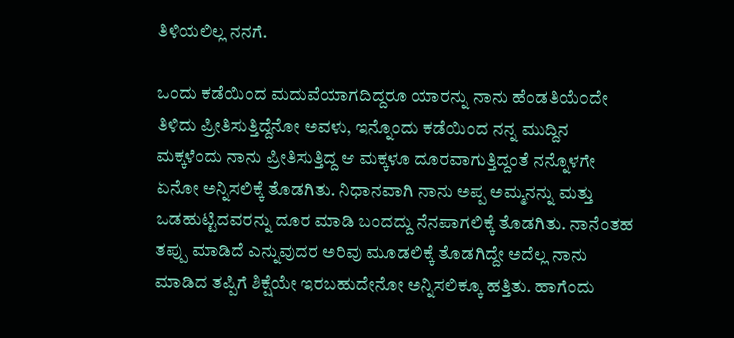ತಿಳಿಯಲಿಲ್ಲ ನನಗೆ.

ಒಂದು ಕಡೆಯಿಂದ ಮದುವೆಯಾಗದಿದ್ದರೂ ಯಾರನ್ನು ನಾನು ಹೆಂಡತಿಯೆ೦ದೇ ತಿಳಿದು ಪ್ರೀತಿಸುತ್ತಿದ್ದೆನೋ ಅವಳು, ಇನ್ನೊಂದು ಕಡೆಯಿಂದ ನನ್ನ ಮುದ್ದಿನ ಮಕ್ಕಳೆಂದು ನಾನು ಪ್ರೀತಿಸುತ್ತಿದ್ದ ಆ ಮಕ್ಕಳೂ ದೂರವಾಗುತ್ತಿದ್ದಂತೆ ನನ್ನೊಳಗೇ ಏನೋ ಅನ್ನಿಸಲಿಕ್ಕೆ ತೊಡಗಿತು. ನಿಧಾನವಾಗಿ ನಾನು ಅಪ್ಪ ಅಮ್ಮನನ್ನು ಮತ್ತು ಒಡಹುಟ್ಟಿದವರನ್ನು ದೂರ ಮಾಡಿ ಬಂದದ್ದು ನೆನಪಾಗಲಿಕ್ಕೆ ತೊಡಗಿತು. ನಾನೆಂತಹ ತಪ್ಪು ಮಾಡಿದೆ ಎನ್ನುವುದರ ಅರಿವು ಮೂಡಲಿಕ್ಕೆ ತೊಡಗಿದ್ದೇ ಅದೆಲ್ಲ ನಾನು ಮಾಡಿದ ತಪ್ಪಿಗೆ ಶಿಕ್ಷೆಯೇ ಇರಬಹುದೇನೋ ಅನ್ನಿಸಲಿಕ್ಕೂ ಹತ್ತಿತು. ಹಾಗೆಂದು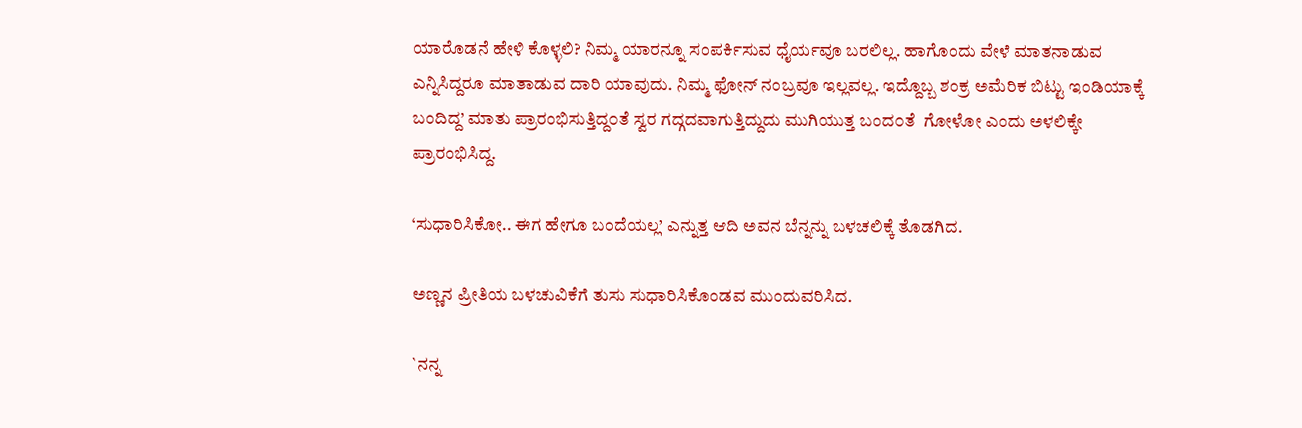ಯಾರೊಡನೆ ಹೇಳಿ ಕೊಳ್ಳಲಿ? ನಿಮ್ಮ ಯಾರನ್ನೂ ಸಂಪರ್ಕಿಸುವ ಧೈರ್ಯವೂ ಬರಲಿಲ್ಲ. ಹಾಗೊಂದು ವೇಳೆ ಮಾತನಾಡುವ ಎನ್ನಿಸಿದ್ದರೂ ಮಾತಾಡುವ ದಾರಿ ಯಾವುದು. ನಿಮ್ಮ ಫೋನ್ ನಂಬ್ರವೂ ಇಲ್ಲವಲ್ಲ. ಇದ್ದೊಬ್ಬ ಶಂಕ್ರ ಅಮೆರಿಕ ಬಿಟ್ಟು ಇಂಡಿಯಾಕ್ಕೆ ಬಂದಿದ್ದ’ ಮಾತು ಪ್ರಾರಂಭಿಸುತ್ತಿದ್ದ೦ತೆ ಸ್ವರ ಗದ್ಗದವಾಗುತ್ತಿದ್ದುದು ಮುಗಿಯುತ್ತ ಬಂದ೦ತೆ  ಗೋಳೋ ಎಂದು ಅಳಲಿಕ್ಕೇ ಪ್ರಾರಂಭಿಸಿದ್ದ.

‘ಸುಧಾರಿಸಿಕೋ.. ಈಗ ಹೇಗೂ ಬಂದೆಯಲ್ಲ’ ಎನ್ನುತ್ತ ಆದಿ ಅವನ ಬೆನ್ನನ್ನು ಬಳಚಲಿಕ್ಕೆ ತೊಡಗಿದ.

ಅಣ್ಣನ ಪ್ರೀತಿಯ ಬಳಚುವಿಕೆಗೆ ತುಸು ಸುಧಾರಿಸಿಕೊಂಡವ ಮುಂದುವರಿಸಿದ.

`ನನ್ನ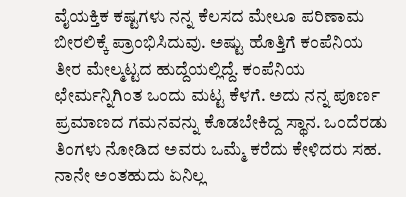ವೈಯಕ್ತಿಕ ಕಷ್ಟಗಳು ನನ್ನ ಕೆಲಸದ ಮೇಲೂ ಪರಿಣಾಮ ಬೀರಲಿಕ್ಕೆ ಪ್ರಾಂಭಿಸಿದುವು. ಅಷ್ಟು ಹೊತ್ತಿಗೆ ಕಂಪೆನಿಯ ತೀರ ಮೇಲ್ಮಟ್ಟದ ಹುದ್ದೆಯಲ್ಲಿದ್ದೆ. ಕಂಪೆನಿಯ ಛೇರ್ಮನ್ನಿಗಿಂತ ಒಂದು ಮಟ್ಟ ಕೆಳಗೆ. ಅದು ನನ್ನ ಪೂರ್ಣ ಪ್ರಮಾಣದ ಗಮನವನ್ನು ಕೊಡಬೇಕಿದ್ದ ಸ್ಥಾನ. ಒಂದೆರಡು ತಿಂಗಳು ನೋಡಿದ ಅವರು ಒಮ್ಮೆ ಕರೆದು ಕೇಳಿದರು ಸಹ. ನಾನೇ ಅಂತಹುದು ಏನಿಲ್ಲ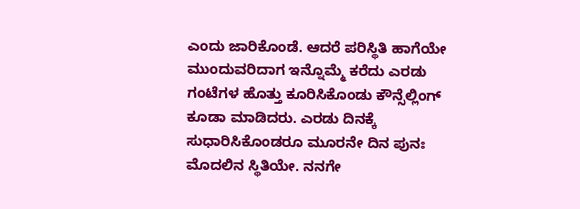ಎಂದು ಜಾರಿಕೊಂಡೆ. ಆದರೆ ಪರಿಸ್ಥಿತಿ ಹಾಗೆಯೇ ಮುಂದುವರಿದಾಗ ಇನ್ನೊಮ್ಮೆ ಕರೆದು ಎರಡು ಗಂಟೆಗಳ ಹೊತ್ತು ಕೂರಿಸಿಕೊಂಡು ಕೌನ್ಸೆಲ್ಲಿಂಗ್ ಕೂಡಾ ಮಾಡಿದರು. ಎರಡು ದಿನಕ್ಕೆ ಸುಧಾರಿಸಿಕೊಂಡರೂ ಮೂರನೇ ದಿನ ಪುನಃ ಮೊದಲಿನ ಸ್ಥಿತಿಯೇ. ನನಗೇ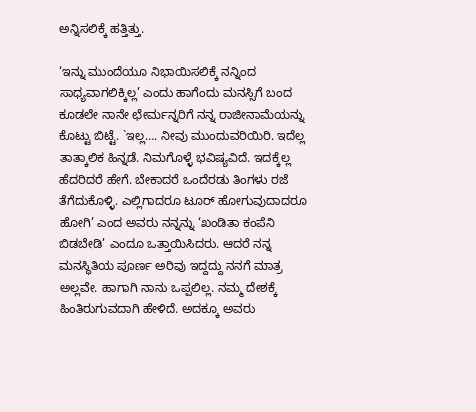ಅನ್ನಿಸಲಿಕ್ಕೆ ಹತ್ತಿತ್ತು.

‘ಇನ್ನು ಮುಂದೆಯೂ ನಿಭಾಯಿಸಲಿಕ್ಕೆ ನನ್ನಿಂದ ಸಾಧ್ಯವಾಗಲಿಕ್ಕಿಲ್ಲ’ ಎಂದು ಹಾಗೆಂದು ಮನಸ್ಸಿಗೆ ಬಂದ ಕೂಡಲೇ ನಾನೇ ಛೇರ್ಮನ್ನರಿಗೆ ನನ್ನ ರಾಜೀನಾಮೆಯನ್ನು ಕೊಟ್ಟು ಬಿಟ್ಟೆ. `ಇಲ್ಲ…. ನೀವು ಮುಂದುವರಿಯಿರಿ. ಇದೆಲ್ಲ ತಾತ್ಕಾಲಿಕ ಹಿನ್ನಡೆ. ನಿಮಗೊಳ್ಳೆ ಭವಿಷ್ಯವಿದೆ. ಇದಕ್ಕೆಲ್ಲ ಹೆದರಿದರೆ ಹೇಗೆ. ಬೇಕಾದರೆ ಒಂದೆರಡು ತಿಂಗಳು ರಜೆ ತೆಗೆದುಕೊಳ್ಳಿ. ಎಲ್ಲಿಗಾದರೂ ಟೂರ್ ಹೋಗುವುದಾದರೂ ಹೋಗಿ’ ಎಂದ ಅವರು ನನ್ನನ್ನು ‘ಖಂಡಿತಾ ಕಂಪೆನಿ ಬಿಡಬೇಡಿ’ ಎಂದೂ ಒತ್ತಾಯಿಸಿದರು. ಆದರೆ ನನ್ನ ಮನಸ್ಥಿತಿಯ ಪೂರ್ಣ ಅರಿವು ಇದ್ದದ್ದು ನನಗೆ ಮಾತ್ರ ಅಲ್ಲವೇ. ಹಾಗಾಗಿ ನಾನು ಒಪ್ಪಲಿಲ್ಲ. ನಮ್ಮ ದೇಶಕ್ಕೆ ಹಿಂತಿರುಗುವದಾಗಿ ಹೇಳಿದೆ. ಅದಕ್ಕೂ ಅವರು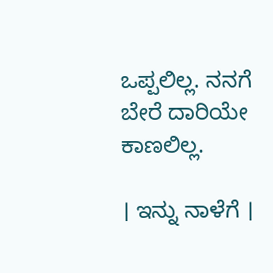ಒಪ್ಪಲಿಲ್ಲ. ನನಗೆ ಬೇರೆ ದಾರಿಯೇ ಕಾಣಲಿಲ್ಲ.

। ಇನ್ನು ನಾಳೆಗೆ ।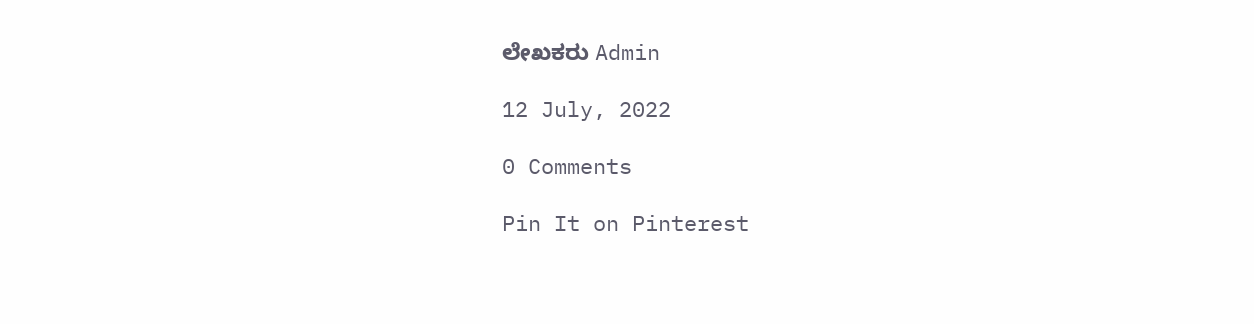ಲೇಖಕರು Admin

12 July, 2022

0 Comments

Pin It on Pinterest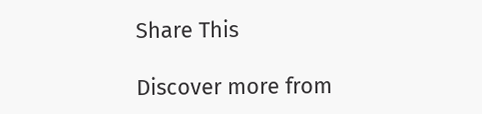Share This

Discover more from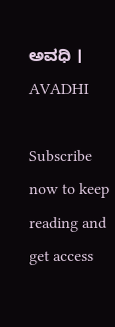ಅವಧಿ । AVADHI

Subscribe now to keep reading and get access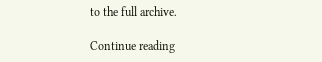to the full archive.

Continue reading